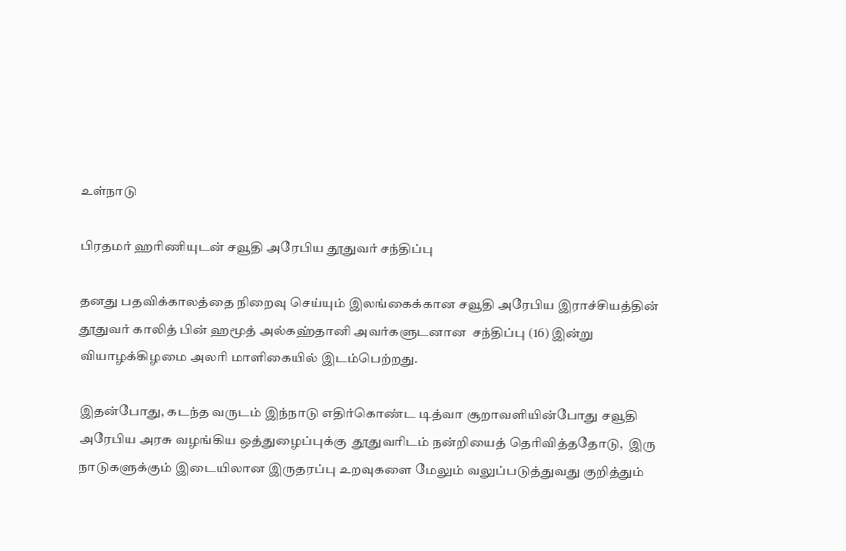உள்நாடு

பிரதமர் ஹரிணியுடன் சவூதி அரேபிய தூதுவர் சந்திப்பு

தனது பதவிக்காலத்தை நிறைவு செய்யும் இலங்கைக்கான சவூதி அரேபிய இராச்சியத்தின் தூதுவர் காலித் பின் ஹமூத் அல்கஹ்தானி அவர்களுடனான  சந்திப்பு (16) இன்று வியாழக்கிழமை அலரி மாளிகையில் இடம்பெற்றது.

இதன்போது, கடந்த வருடம் இந்நாடு எதிர்கொண்ட டித்வா சூறாவளியின்போது சவூதி அரேபிய அரசு வழங்கிய ஒத்துழைப்புக்கு  தூதுவரிடம் நன்றியைத் தெரிவித்ததோடு,  இரு நாடுகளுக்கும் இடையிலான இருதரப்பு உறவுகளை மேலும் வலுப்படுத்துவது குறித்தும்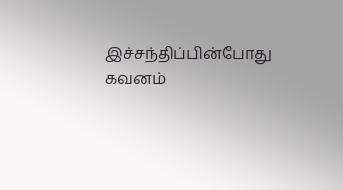இச்சந்திப்பின்போது  கவனம்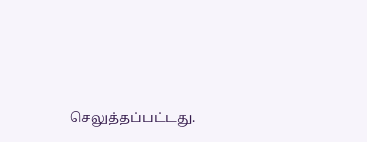செலுத்தப்பட்டது.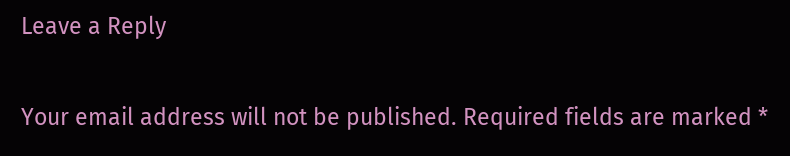Leave a Reply

Your email address will not be published. Required fields are marked *